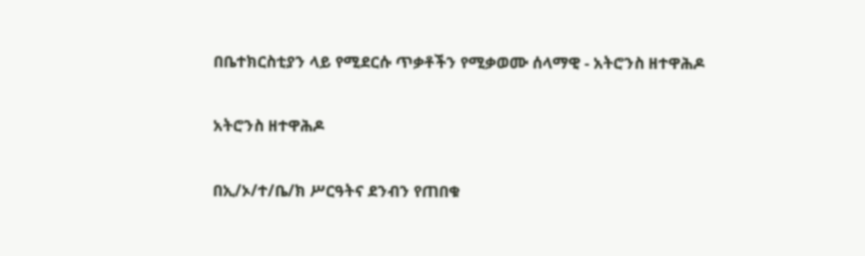በቤተክርስቲያን ላይ የሚደርሱ ጥቃቶችን የሚቃወሙ ሰላማዊ - አትሮንስ ዘተዋሕዶ

አትሮንስ ዘተዋሕዶ

በኢ/ኦ/ተ/ቤ/ክ ሥርዓትና ደንብን የጠበቁ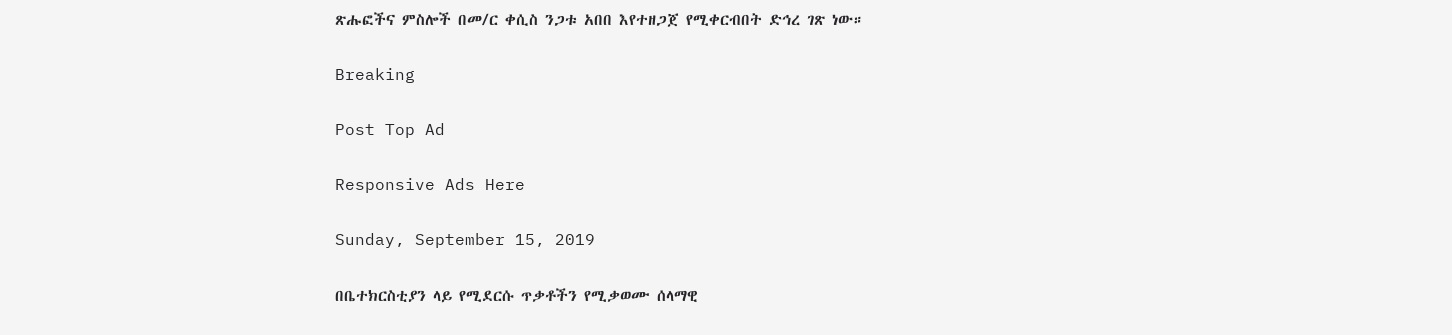ጽሑፎችና ምስሎች በመ/ር ቀሲስ ንጋቱ አበበ እየተዘጋጀ የሚቀርብበት ድኅረ ገጽ ነው።

Breaking

Post Top Ad

Responsive Ads Here

Sunday, September 15, 2019

በቤተክርስቲያን ላይ የሚደርሱ ጥቃቶችን የሚቃወሙ ሰላማዊ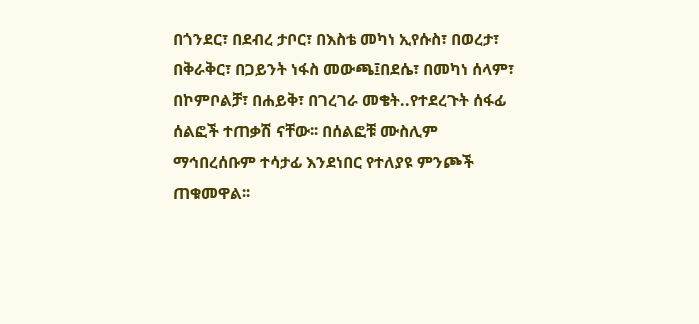በጎንደር፣ በደብረ ታቦር፣ በእስቴ መካነ ኢየሱስ፣ በወረታ፣ በቅራቅር፣ በጋይንት ነፋስ መውጫ፤በደሴ፣ በመካነ ሰላም፣ በኮምቦልቻ፣ በሐይቅ፣ በገረገራ መቄት..የተደረጉት ሰፋፊ ሰልፎች ተጠቃሽ ናቸው፡፡ በሰልፎቹ ሙስሊም ማኅበረሰቡም ተሳታፊ እንደነበር የተለያዩ ምንጮች ጠቁመዋል፡፡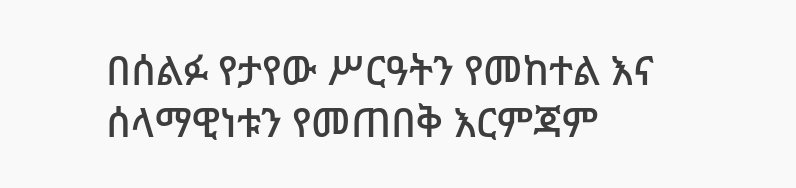በሰልፉ የታየው ሥርዓትን የመከተል እና ሰላማዊነቱን የመጠበቅ እርምጃም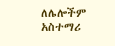ለሌሎችም አስተማሪ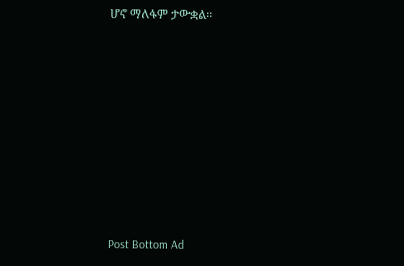ሆኖ ማለፋም ታውቋል፡፡











Post Bottom Ad